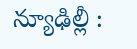న్యూఢిల్లీ :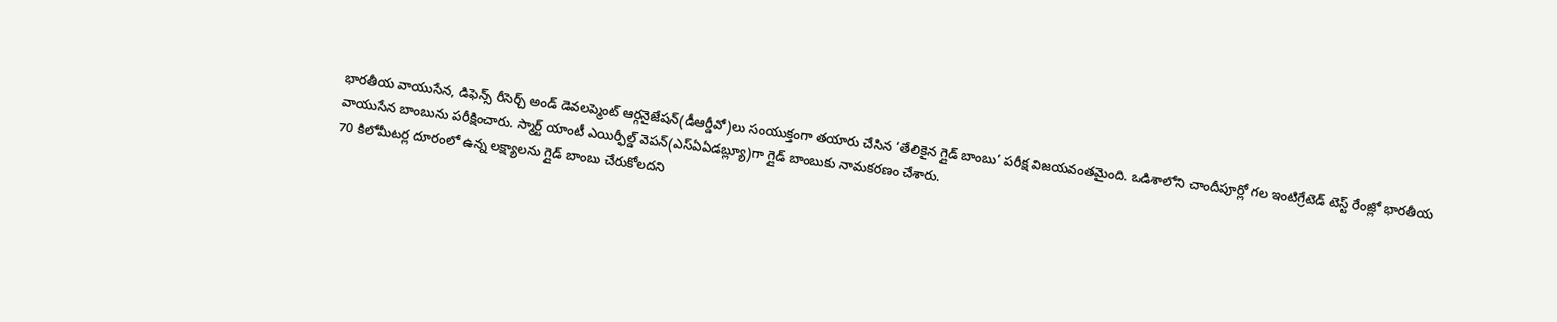భారతీయ వాయుసేన, డిఫెన్స్ రీసెర్చ్ అండ్ డెవలప్మెంట్ ఆర్గనైజేషన్(డీఆర్డీవో)లు సంయుక్తంగా తయారు చేసిన ‘తేలికైన గ్లైడ్ బాంబు’ పరీక్ష విజయవంతమైంది. ఒడిశాలోని చాందీపూర్లో గల ఇంటిగ్రేటెడ్ టెస్ట్ రేంజ్లో భారతీయ వాయుసేన బాంబును పరీక్షించారు. స్మార్ట్ యాంటీ ఎయిర్ఫీల్డ్ వెపన్(ఎస్ఏఏడబ్ల్యూ)గా గ్లైడ్ బాంబుకు నామకరణం చేశారు.
70 కిలోమీటర్ల దూరంలో ఉన్న లక్ష్యాలను గ్లైడ్ బాంబు చేరుకోలదని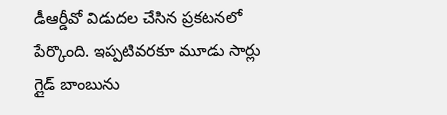డీఆర్డీవో విడుదల చేసిన ప్రకటనలో పేర్కొంది. ఇప్పటివరకూ మూడు సార్లు గ్లైడ్ బాంబును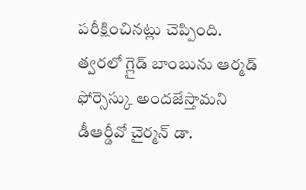పరీక్షించినట్లు చెప్పింది. త్వరలో గ్లైడ్ బాంబును ఆర్మడ్ ఫోర్సెస్కు అందజేస్తామని డీఆర్డీవో చైర్మన్ డా.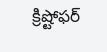క్రిష్టోఫర్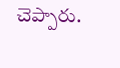చెప్పారు.